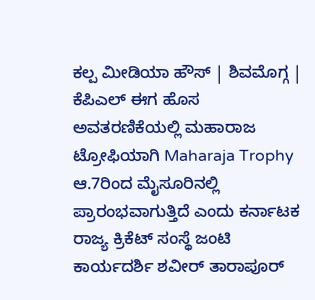ಕಲ್ಪ ಮೀಡಿಯಾ ಹೌಸ್ | ಶಿವಮೊಗ್ಗ |
ಕೆಪಿಎಲ್ ಈಗ ಹೊಸ ಅವತರಣಿಕೆಯಲ್ಲಿ ಮಹಾರಾಜ ಟ್ರೋಫಿಯಾಗಿ Maharaja Trophy ಆ.7ರಿಂದ ಮೈಸೂರಿನಲ್ಲಿ ಪ್ರಾರಂಭವಾಗುತ್ತಿದೆ ಎಂದು ಕರ್ನಾಟಕ ರಾಜ್ಯ ಕ್ರಿಕೆಟ್ ಸಂಸ್ಥೆ ಜಂಟಿ ಕಾರ್ಯದರ್ಶಿ ಶವೀರ್ ತಾರಾಪೂರ್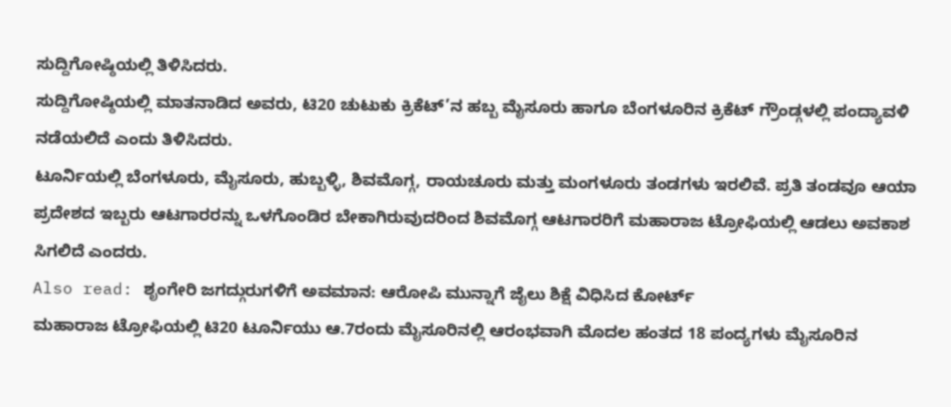ಸುದ್ದಿಗೋಷ್ಠಿಯಲ್ಲಿ ತಿಳಿಸಿದರು.
ಸುದ್ದಿಗೋಷ್ಠಿಯಲ್ಲಿ ಮಾತನಾಡಿದ ಅವರು, ಟಿ20 ಚುಟುಕು ಕ್ರಿಕೆಟ್’ನ ಹಬ್ಬ ಮೈಸೂರು ಹಾಗೂ ಬೆಂಗಳೂರಿನ ಕ್ರಿಕೆಟ್ ಗ್ರೌಂಡ್ಗಳಲ್ಲಿ ಪಂದ್ಯಾವಳಿ ನಡೆಯಲಿದೆ ಎಂದು ತಿಳಿಸಿದರು.
ಟೂರ್ನಿಯಲ್ಲಿ ಬೆಂಗಳೂರು, ಮೈಸೂರು, ಹುಬ್ಬಳ್ಳಿ, ಶಿವಮೊಗ್ಗ, ರಾಯಚೂರು ಮತ್ತು ಮಂಗಳೂರು ತಂಡಗಳು ಇರಲಿವೆ. ಪ್ರತಿ ತಂಡವೂ ಆಯಾ ಪ್ರದೇಶದ ಇಬ್ಬರು ಆಟಗಾರರನ್ನು ಒಳಗೊಂಡಿರ ಬೇಕಾಗಿರುವುದರಿಂದ ಶಿವಮೊಗ್ಗ ಆಟಗಾರರಿಗೆ ಮಹಾರಾಜ ಟ್ರೋಫಿಯಲ್ಲಿ ಆಡಲು ಅವಕಾಶ ಸಿಗಲಿದೆ ಎಂದರು.
Also read: ಶೃಂಗೇರಿ ಜಗದ್ಗುರುಗಳಿಗೆ ಅವಮಾನ: ಆರೋಪಿ ಮುನ್ನಾಗೆ ಜೈಲು ಶಿಕ್ಷೆ ವಿಧಿಸಿದ ಕೋರ್ಟ್
ಮಹಾರಾಜ ಟ್ರೋಫಿಯಲ್ಲಿ ಟಿ20 ಟೂರ್ನಿಯು ಆ.7ರಂದು ಮೈಸೂರಿನಲ್ಲಿ ಆರಂಭವಾಗಿ ಮೊದಲ ಹಂತದ 18 ಪಂದ್ಯಗಳು ಮೈಸೂರಿನ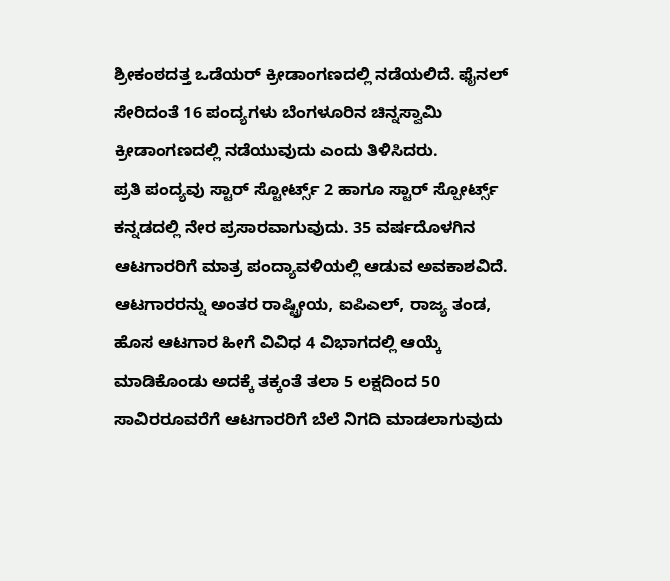ಶ್ರೀಕಂಠದತ್ತ ಒಡೆಯರ್ ಕ್ರೀಡಾಂಗಣದಲ್ಲಿ ನಡೆಯಲಿದೆ. ಫೈನಲ್ ಸೇರಿದಂತೆ 16 ಪಂದ್ಯಗಳು ಬೆಂಗಳೂರಿನ ಚಿನ್ನಸ್ವಾಮಿ ಕ್ರೀಡಾಂಗಣದಲ್ಲಿ ನಡೆಯುವುದು ಎಂದು ತಿಳಿಸಿದರು.
ಪ್ರತಿ ಪಂದ್ಯವು ಸ್ಟಾರ್ ಸ್ಟೋರ್ಟ್ಸ್ 2 ಹಾಗೂ ಸ್ಟಾರ್ ಸ್ಪೋರ್ಟ್ಸ್ ಕನ್ನಡದಲ್ಲಿ ನೇರ ಪ್ರಸಾರವಾಗುವುದು. 35 ವರ್ಷದೊಳಗಿನ ಆಟಗಾರರಿಗೆ ಮಾತ್ರ ಪಂದ್ಯಾವಳಿಯಲ್ಲಿ ಆಡುವ ಅವಕಾಶವಿದೆ. ಆಟಗಾರರನ್ನು ಅಂತರ ರಾಷ್ಟ್ರೀಯ, ಐಪಿಎಲ್, ರಾಜ್ಯ ತಂಡ, ಹೊಸ ಆಟಗಾರ ಹೀಗೆ ವಿವಿಧ 4 ವಿಭಾಗದಲ್ಲಿ ಆಯ್ಕೆ ಮಾಡಿಕೊಂಡು ಅದಕ್ಕೆ ತಕ್ಕಂತೆ ತಲಾ 5 ಲಕ್ಷದಿಂದ 50 ಸಾವಿರರೂವರೆಗೆ ಆಟಗಾರರಿಗೆ ಬೆಲೆ ನಿಗದಿ ಮಾಡಲಾಗುವುದು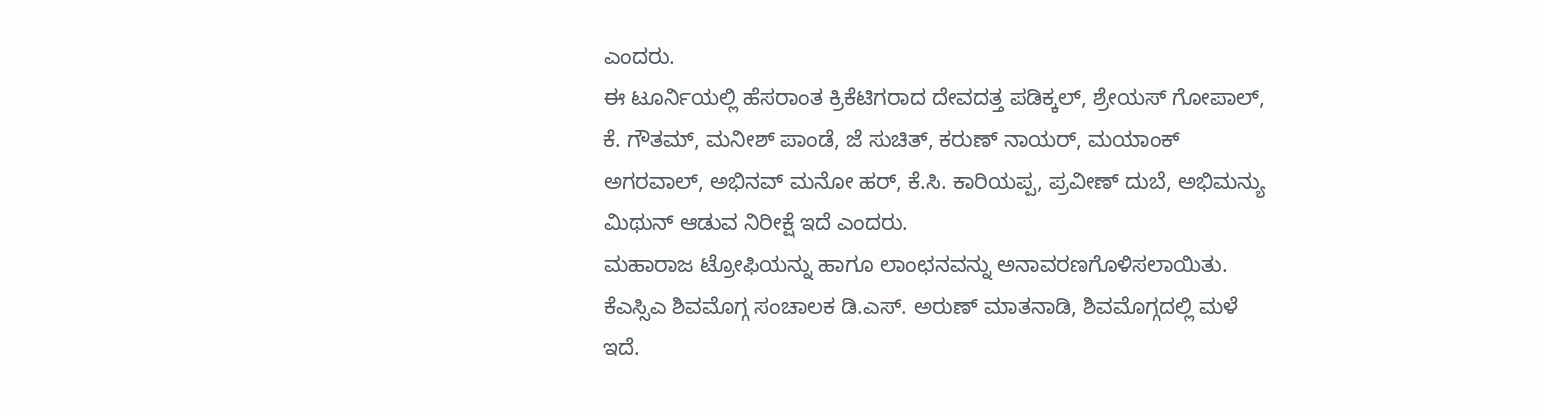ಎಂದರು.
ಈ ಟೂರ್ನಿಯಲ್ಲಿ ಹೆಸರಾಂತ ಕ್ರಿಕೆಟಿಗರಾದ ದೇವದತ್ತ ಪಡಿಕ್ಕಲ್, ಶ್ರೇಯಸ್ ಗೋಪಾಲ್, ಕೆ. ಗೌತಮ್, ಮನೀಶ್ ಪಾಂಡೆ, ಜೆ ಸುಚಿತ್, ಕರುಣ್ ನಾಯರ್, ಮಯಾಂಕ್ ಅಗರವಾಲ್, ಅಭಿನವ್ ಮನೋ ಹರ್, ಕೆ.ಸಿ. ಕಾರಿಯಪ್ಪ, ಪ್ರವೀಣ್ ದುಬೆ, ಅಭಿಮನ್ಯು ಮಿಥುನ್ ಆಡುವ ನಿರೀಕ್ಷೆ ಇದೆ ಎಂದರು.
ಮಹಾರಾಜ ಟ್ರೋಫಿಯನ್ನು ಹಾಗೂ ಲಾಂಛನವನ್ನು ಅನಾವರಣಗೊಳಿಸಲಾಯಿತು. ಕೆಎಸ್ಸಿಎ ಶಿವಮೊಗ್ಗ ಸಂಚಾಲಕ ಡಿ.ಎಸ್. ಅರುಣ್ ಮಾತನಾಡಿ, ಶಿವಮೊಗ್ಗದಲ್ಲಿ ಮಳೆ ಇದೆ.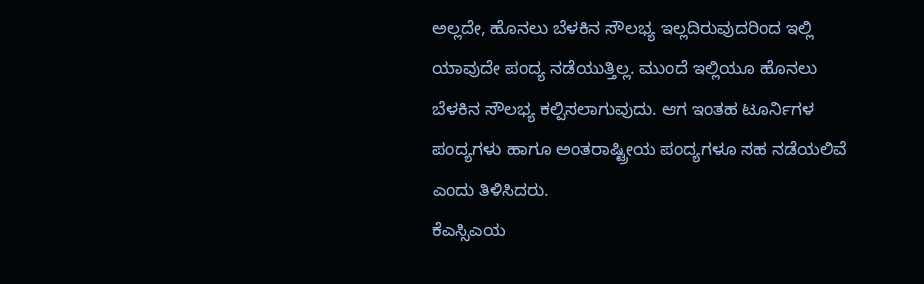ಅಲ್ಲದೇ, ಹೊನಲು ಬೆಳಕಿನ ಸೌಲಭ್ಯ ಇಲ್ಲದಿರುವುದರಿಂದ ಇಲ್ಲಿ ಯಾವುದೇ ಪಂದ್ಯ ನಡೆಯುತ್ತಿಲ್ಲ. ಮುಂದೆ ಇಲ್ಲಿಯೂ ಹೊನಲು ಬೆಳಕಿನ ಸೌಲಭ್ಯ ಕಲ್ಪಿಸಲಾಗುವುದು. ಆಗ ಇಂತಹ ಟೂರ್ನಿಗಳ ಪಂದ್ಯಗಳು ಹಾಗೂ ಅಂತರಾಷ್ಟ್ರೀಯ ಪಂದ್ಯಗಳೂ ಸಹ ನಡೆಯಲಿವೆ ಎಂದು ತಿಳಿಸಿದರು.
ಕೆಎಸ್ಸಿಎಯ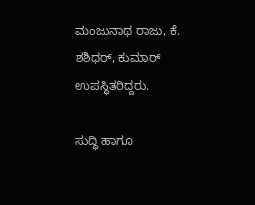ಮಂಜುನಾಥ ರಾಜು, ಕೆ. ಶಶಿಧರ್, ಕುಮಾರ್ ಉಪಸ್ಥಿತರಿದ್ದರು.

ಸುದ್ಧಿ ಹಾಗೂ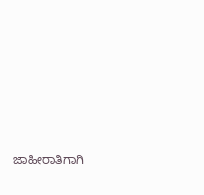ಜಾಹೀರಾತಿಗಾಗಿ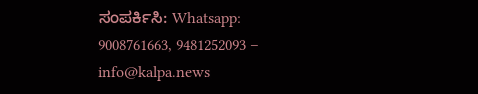ಸಂಪರ್ಕಿಸಿ: Whatsapp: 9008761663, 9481252093 – info@kalpa.news